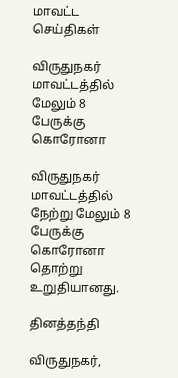மாவட்ட செய்திகள்

விருதுநகர் மாவட்டத்தில் மேலும் 8 பேருக்கு கொரோனா

விருதுநகர் மாவட்டத்தில் நேற்று மேலும் 8 பேருக்கு கொரோனா தொற்று உறுதியானது.

தினத்தந்தி

விருதுநகர்,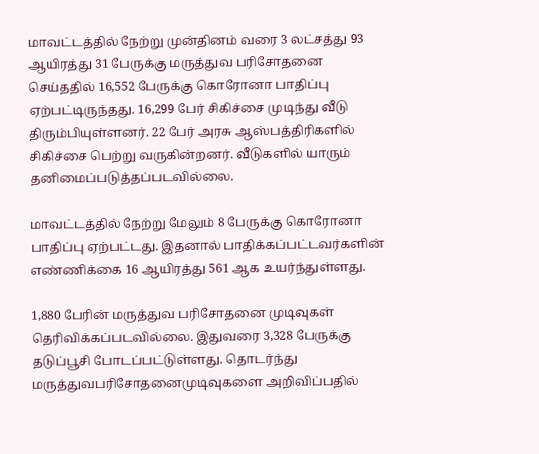மாவட்டத்தில் நேற்று முன்தினம் வரை 3 லட்சத்து 93 ஆயிரத்து 31 பேருக்கு மருத்துவ பரிசோதனை செய்ததில் 16,552 பேருக்கு கொரோனா பாதிப்பு ஏற்பட்டிருந்தது. 16,299 பேர் சிகிச்சை முடிந்து வீடு திரும்பியுள்ளனர். 22 பேர் அரசு ஆஸ்பத்திரிகளில் சிகிச்சை பெற்று வருகின்றனர். வீடுகளில் யாரும் தனிமைப்படுத்தப்படவில்லை.

மாவட்டத்தில் நேற்று மேலும் 8 பேருக்கு கொரோனா பாதிப்பு ஏற்பட்டது. இதனால் பாதிக்கப்பட்டவர்களின் எண்ணிக்கை 16 ஆயிரத்து 561 ஆக உயர்ந்துள்ளது.

1,880 பேரின் மருத்துவ பரிசோதனை முடிவுகள் தெரிவிக்கப்படவில்லை. இதுவரை 3,328 பேருக்கு தடுப்பூசி போடப்பட்டுள்ளது. தொடர்ந்து மருத்துவபரிசோதனைமுடிவுகளை அறிவிப்பதில்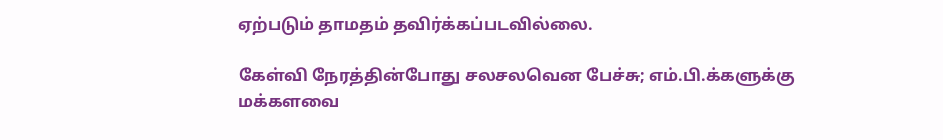ஏற்படும் தாமதம் தவிர்க்கப்படவில்லை.

கேள்வி நேரத்தின்போது சலசலவென பேச்சு; எம்.பி.க்களுக்கு மக்களவை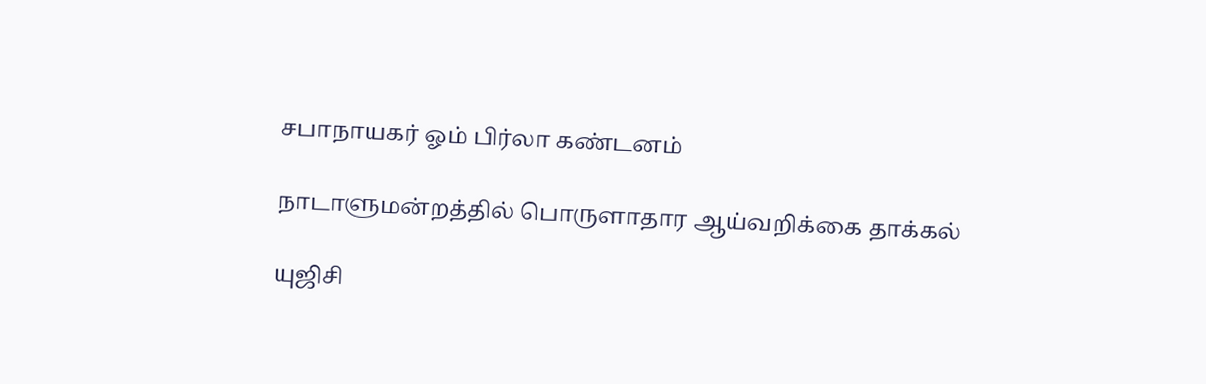சபாநாயகர் ஓம் பிர்லா கண்டனம்

நாடாளுமன்றத்தில் பொருளாதார ஆய்வறிக்கை தாக்கல்

யுஜிசி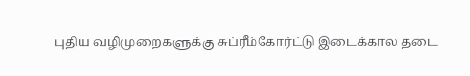புதிய வழிமுறைகளுக்கு சுப்ரீம்கோர்ட்டு இடைக்கால தடை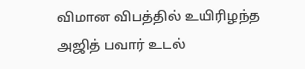விமான விபத்தில் உயிரிழந்த அஜித் பவார் உடல்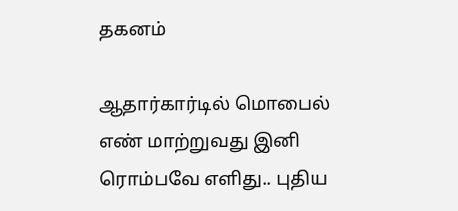தகனம்

ஆதார்கார்டில் மொபைல் எண் மாற்றுவது இனி ரொம்பவே எளிது.. புதிய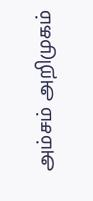அம்சம் அறிமுகம்